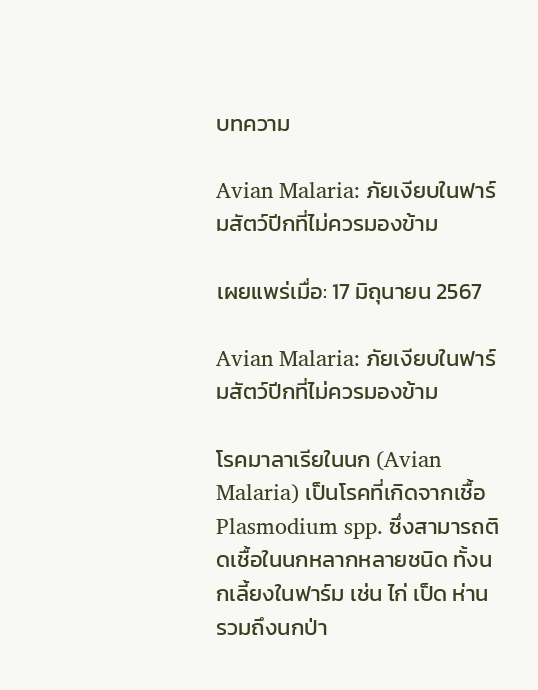บทความ

Avian Malaria: ภัยเงียบในฟาร์มสัตว์ปีกที่ไม่ควรมองข้าม

เผยแพร่เมื่อ: 17 มิถุนายน 2567

Avian Malaria: ภัยเงียบในฟาร์มสัตว์ปีกที่ไม่ควรมองข้าม

โรคมาลาเรียในนก (Avian Malaria) เป็นโรคที่เกิดจากเชื้อ Plasmodium spp. ซึ่งสามารถติดเชื้อในนกหลากหลายชนิด ทั้งนกเลี้ยงในฟาร์ม เช่น ไก่ เป็ด ห่าน รวมถึงนกป่า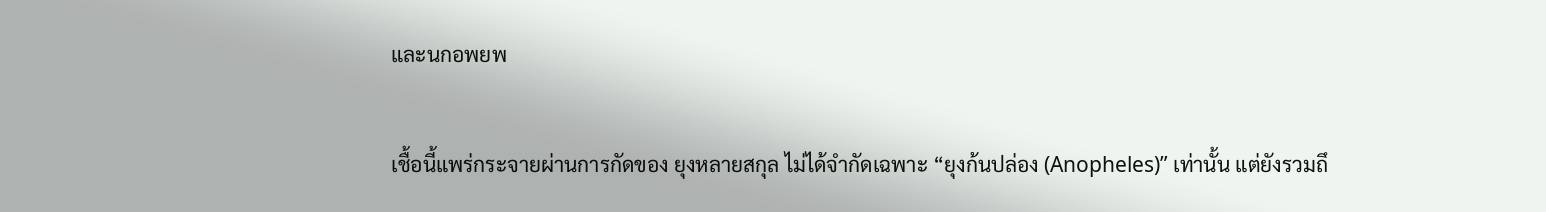และนกอพยพ

เชื้อนี้แพร่กระจายผ่านการกัดของ ยุงหลายสกุล ไม่ได้จำกัดเฉพาะ “ยุงก้นปล่อง (Anopheles)” เท่านั้น แต่ยังรวมถึ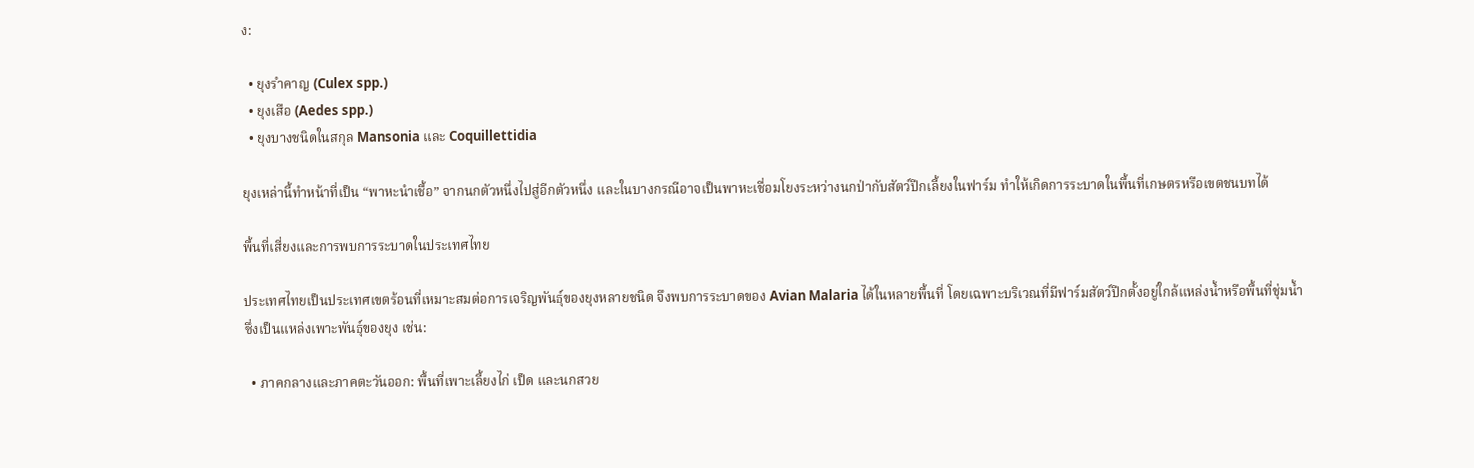ง:

  • ยุงรำคาญ (Culex spp.)
  • ยุงเสือ (Aedes spp.)
  • ยุงบางชนิดในสกุล Mansonia และ Coquillettidia

ยุงเหล่านี้ทำหน้าที่เป็น “พาหะนำเชื้อ” จากนกตัวหนึ่งไปสู่อีกตัวหนึ่ง และในบางกรณีอาจเป็นพาหะเชื่อมโยงระหว่างนกป่ากับสัตว์ปีกเลี้ยงในฟาร์ม ทำให้เกิดการระบาดในพื้นที่เกษตรหรือเขตชนบทได้

พื้นที่เสี่ยงและการพบการระบาดในประเทศไทย

ประเทศไทยเป็นประเทศเขตร้อนที่เหมาะสมต่อการเจริญพันธุ์ของยุงหลายชนิด จึงพบการระบาดของ Avian Malaria ได้ในหลายพื้นที่ โดยเฉพาะบริเวณที่มีฟาร์มสัตว์ปีกตั้งอยู่ใกล้แหล่งน้ำหรือพื้นที่ชุ่มน้ำ ซึ่งเป็นแหล่งเพาะพันธุ์ของยุง เช่น:

  • ภาคกลางและภาคตะวันออก: พื้นที่เพาะเลี้ยงไก่ เป็ด และนกสวย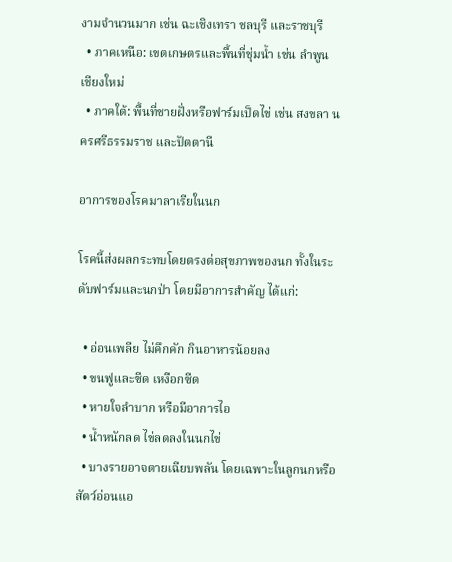งามจำนวนมาก เช่น ฉะเชิงเทรา ชลบุรี และราชบุรี
  • ภาคเหนือ: เขตเกษตรและพื้นที่ชุ่มน้ำ เช่น ลำพูน เชียงใหม่
  • ภาคใต้: พื้นที่ชายฝั่งหรือฟาร์มเป็ดไข่ เช่น สงขลา นครศรีธรรมราช และปัตตานี

อาการของโรคมาลาเรียในนก

โรคนี้ส่งผลกระทบโดยตรงต่อสุขภาพของนก ทั้งในระดับฟาร์มและนกป่า โดยมีอาการสำคัญ ได้แก่:

  • อ่อนเพลีย ไม่คึกคัก กินอาหารน้อยลง
  • ขนฟูและซีด เหงือกซีด
  • หายใจลำบาก หรือมีอาการไอ
  • น้ำหนักลด ไข่ลดลงในนกไข่
  • บางรายอาจตายเฉียบพลัน โดยเฉพาะในลูกนกหรือสัตว์อ่อนแอ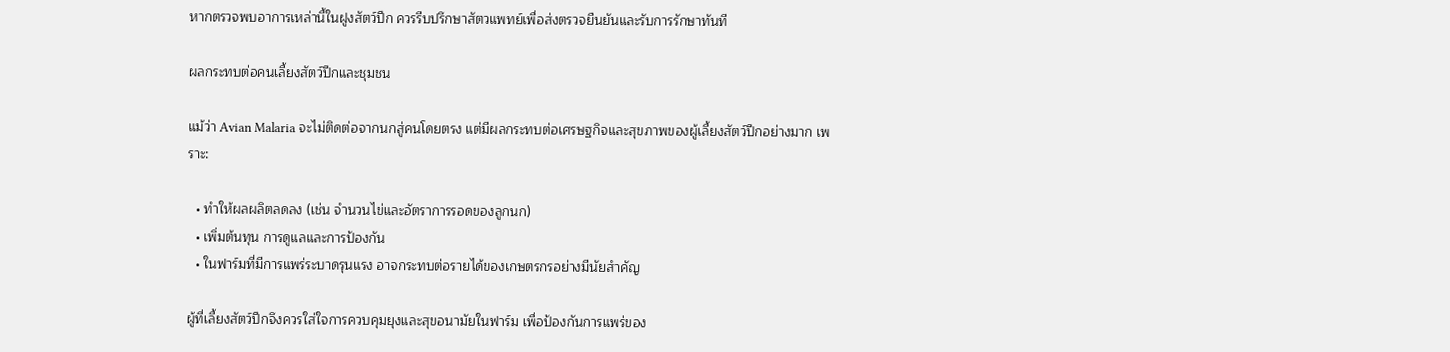หากตรวจพบอาการเหล่านี้ในฝูงสัตว์ปีก ควรรีบปรึกษาสัตวแพทย์เพื่อส่งตรวจยืนยันและรับการรักษาทันที

ผลกระทบต่อคนเลี้ยงสัตว์ปีกและชุมชน

แม้ว่า Avian Malaria จะไม่ติดต่อจากนกสู่คนโดยตรง แต่มีผลกระทบต่อเศรษฐกิจและสุขภาพของผู้เลี้ยงสัตว์ปีกอย่างมาก เพราะ:

  • ทำให้ผลผลิตลดลง (เช่น จำนวนไข่และอัตราการรอดของลูกนก)
  • เพิ่มต้นทุน การดูแลและการป้องกัน
  • ในฟาร์มที่มีการแพร่ระบาดรุนแรง อาจกระทบต่อรายได้ของเกษตรกรอย่างมีนัยสำคัญ

ผู้ที่เลี้ยงสัตว์ปีกจึงควรใส่ใจการควบคุมยุงและสุขอนามัยในฟาร์ม เพื่อป้องกันการแพร่ของ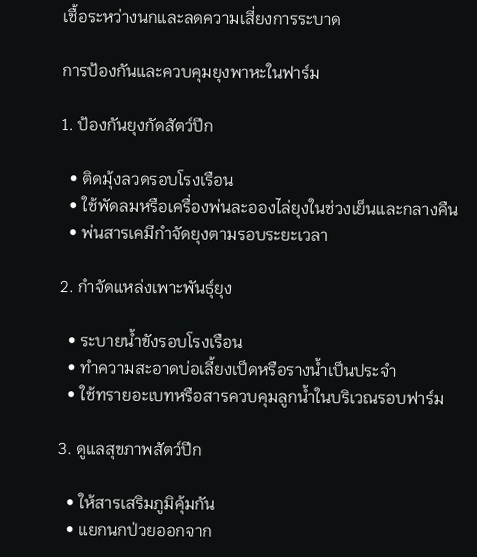เชื้อระหว่างนกและลดความเสี่ยงการระบาด

การป้องกันและควบคุมยุงพาหะในฟาร์ม

1. ป้องกันยุงกัดสัตว์ปีก

  • ติดมุ้งลวดรอบโรงเรือน
  • ใช้พัดลมหรือเครื่องพ่นละอองไล่ยุงในช่วงเย็นและกลางคืน
  • พ่นสารเคมีกำจัดยุงตามรอบระยะเวลา

2. กำจัดแหล่งเพาะพันธุ์ยุง

  • ระบายน้ำขังรอบโรงเรือน
  • ทำความสะอาดบ่อเลี้ยงเป็ดหรือรางน้ำเป็นประจำ
  • ใช้ทรายอะเบทหรือสารควบคุมลูกน้ำในบริเวณรอบฟาร์ม

3. ดูแลสุขภาพสัตว์ปีก

  • ให้สารเสริมภูมิคุ้มกัน
  • แยกนกป่วยออกจาก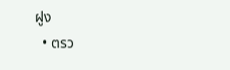ฝูง
  • ตรว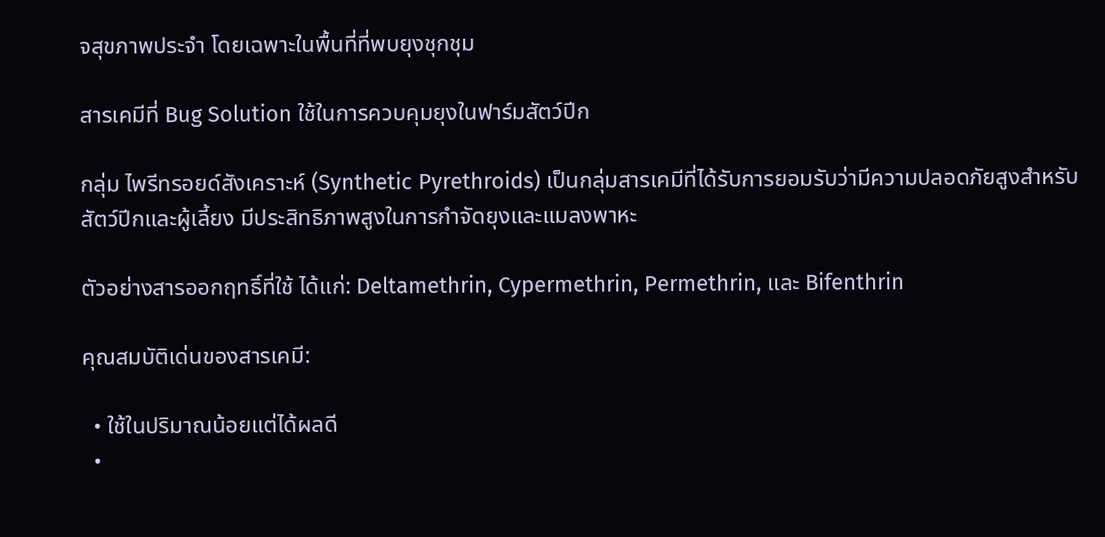จสุขภาพประจำ โดยเฉพาะในพื้นที่ที่พบยุงชุกชุม

สารเคมีที่ Bug Solution ใช้ในการควบคุมยุงในฟาร์มสัตว์ปีก

กลุ่ม ไพรีทรอยด์สังเคราะห์ (Synthetic Pyrethroids) เป็นกลุ่มสารเคมีที่ได้รับการยอมรับว่ามีความปลอดภัยสูงสำหรับสัตว์ปีกและผู้เลี้ยง มีประสิทธิภาพสูงในการกำจัดยุงและแมลงพาหะ

ตัวอย่างสารออกฤทธิ์ที่ใช้ ได้แก่: Deltamethrin, Cypermethrin, Permethrin, และ Bifenthrin

คุณสมบัติเด่นของสารเคมี:

  • ใช้ในปริมาณน้อยแต่ได้ผลดี
  •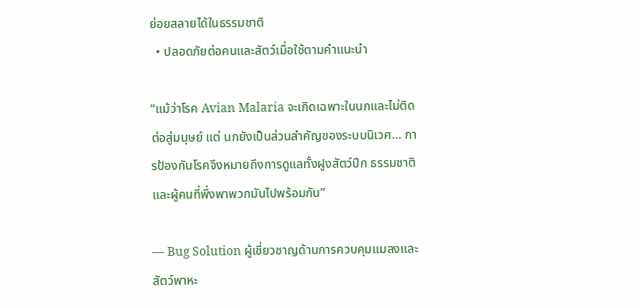ย่อยสลายได้ในธรรมชาติ
  • ปลอดภัยต่อคนและสัตว์เมื่อใช้ตามคำแนะนำ

“แม้ว่าโรค Avian Malaria จะเกิดเฉพาะในนกและไม่ติดต่อสู่มนุษย์ แต่ นกยังเป็นส่วนสำคัญของระบบนิเวศ… การป้องกันโรคจึงหมายถึงการดูแลทั้งฝูงสัตว์ปีก ธรรมชาติ และผู้คนที่พึ่งพาพวกมันไปพร้อมกัน”

— Bug Solution ผู้เชี่ยวชาญด้านการควบคุมแมลงและสัตว์พาหะ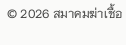© 2026 สมาคมฆ่าเชื้อ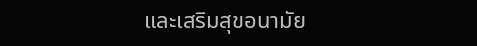และเสริมสุขอนามัย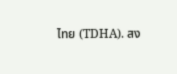ไทย (TDHA). สง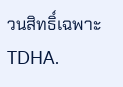วนสิทธิ์เฉพาะ TDHA.